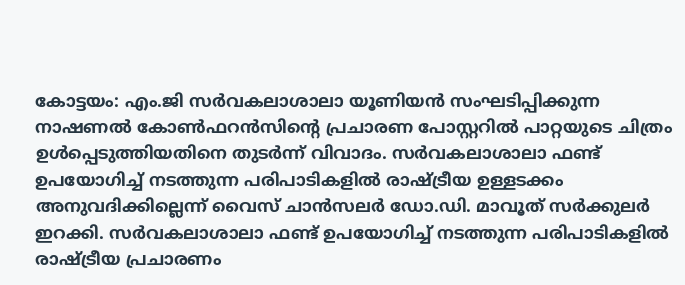കോട്ടയം: എം.ജി സർവകലാശാലാ യൂണിയൻ സംഘടിപ്പിക്കുന്ന നാഷണൽ കോൺഫറൻസിന്റെ പ്രചാരണ പോസ്റ്ററിൽ പാറ്റയുടെ ചിത്രം ഉൾപ്പെടുത്തിയതിനെ തുടർന്ന് വിവാദം. സർവകലാശാലാ ഫണ്ട് ഉപയോഗിച്ച് നടത്തുന്ന പരിപാടികളിൽ രാഷ്ട്രീയ ഉള്ളടക്കം അനുവദിക്കില്ലെന്ന് വൈസ് ചാൻസലർ ഡോ.ഡി. മാവൂത് സർക്കുലർ ഇറക്കി. സർവകലാശാലാ ഫണ്ട് ഉപയോഗിച്ച് നടത്തുന്ന പരിപാടികളിൽ രാഷ്ട്രീയ പ്രചാരണം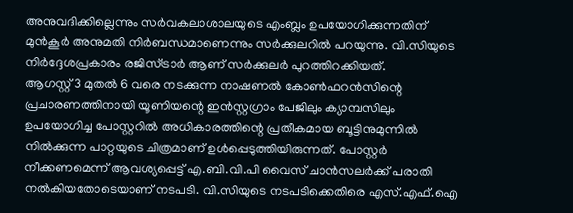അനുവദിക്കില്ലെന്നും സർവകലാശാലയുടെ എംബ്ലം ഉപയോഗിക്കുന്നതിന് മുൻകൂർ അനുമതി നിർബന്ധമാണെന്നും സർക്കുലറിൽ പറയുന്നു. വി.സിയുടെ നിർദ്ദേശപ്രകാരം രജിസ്ട്രാർ ആണ് സർക്കുലർ പുറത്തിറക്കിയത്.
ആഗസ്റ്റ് 3 മുതൽ 6 വരെ നടക്കുന്ന നാഷണൽ കോൺഫറൻസിന്റെ പ്രചാരണത്തിനായി യൂണിയന്റെ ഇൻസ്റ്റഗ്രാം പേജിലും ക്യാമ്പസിലും ഉപയോഗിച്ച പോസ്റ്ററിൽ അധികാരത്തിന്റെ പ്രതീകമായ ബൂട്ടിനുമുന്നിൽ നിൽക്കുന്ന പാറ്റയുടെ ചിത്രമാണ് ഉൾപ്പെടുത്തിയിരുന്നത്. പോസ്റ്റർ നീക്കണമെന്ന് ആവശ്യപ്പെട്ട് എ.ബി.വി.പി വൈസ് ചാൻസലർക്ക് പരാതി നൽകിയതോടെയാണ് നടപടി. വി.സിയുടെ നടപടിക്കെതിരെ എസ്.എഫ്.ഐ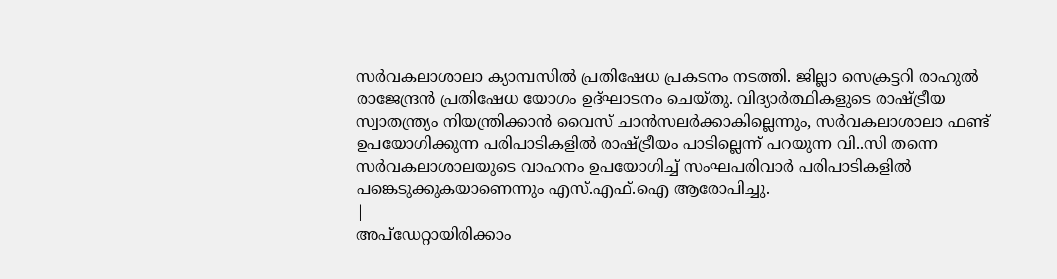സർവകലാശാലാ ക്യാമ്പസിൽ പ്രതിഷേധ പ്രകടനം നടത്തി. ജില്ലാ സെക്രട്ടറി രാഹുൽ രാജേന്ദ്രൻ പ്രതിഷേധ യോഗം ഉദ്ഘാടനം ചെയ്തു. വിദ്യാർത്ഥികളുടെ രാഷ്ട്രീയ സ്വാതന്ത്ര്യം നിയന്ത്രിക്കാൻ വൈസ് ചാൻസലർക്കാകില്ലെന്നും, സർവകലാശാലാ ഫണ്ട് ഉപയോഗിക്കുന്ന പരിപാടികളിൽ രാഷ്ട്രീയം പാടില്ലെന്ന് പറയുന്ന വി..സി തന്നെ സർവകലാശാലയുടെ വാഹനം ഉപയോഗിച്ച് സംഘപരിവാർ പരിപാടികളിൽ പങ്കെടുക്കുകയാണെന്നും എസ്.എഫ്.ഐ ആരോപിച്ചു.
|
അപ്ഡേറ്റായിരിക്കാം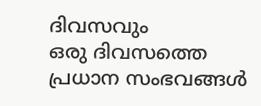ദിവസവും
ഒരു ദിവസത്തെ പ്രധാന സംഭവങ്ങൾ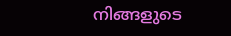നിങ്ങളുടെ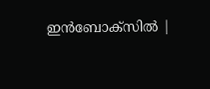ഇൻബോക്സിൽ |